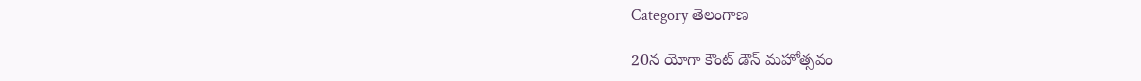Category తెలంగాణ

20న యోగా కౌంట్‌ డౌన్‌ మహోత్సవం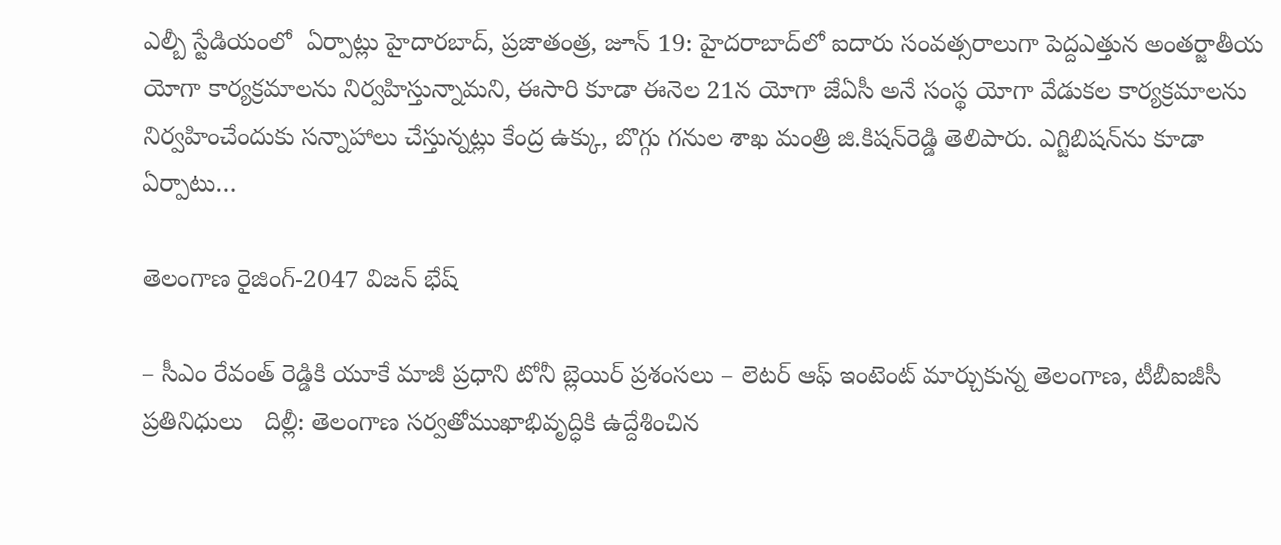ఎల్బీ స్టేడియంలో  ఏర్పాట్లు హైదారబాద్‌, ప్రజాతంత్ర, జూన్‌ 19: హైదరాబాద్‌లో ఐదారు సంవత్సరాలుగా పెద్దఎత్తున అంతర్జాతీయ యోగా కార్యక్రమాలను నిర్వహిస్తున్నామని, ఈసారి కూడా ఈనెల 21న యోగా జేఏసీ అనే సంస్థ యోగా వేడుకల కార్యక్రమాలను నిర్వహించేందుకు సన్నాహాలు చేస్తున్నట్లు కేంద్ర ఉక్కు, బొగ్గు గనుల శాఖ మంత్రి జి.కిషన్‌రెడ్డి తెలిపారు. ఎగ్జిబిషన్‌ను కూడా ఏర్పాటు…

తెలంగాణ రైజింగ్‌-2047 విజన్‌ భేష్‌

– సీఎం రేవంత్‌ రెడ్డికి యూకే మాజీ ప్రధాని టోనీ బ్లెయిర్‌ ప్రశంసలు – లెటర్‌ ఆఫ్‌ ఇంటెంట్‌ మార్చుకున్న తెలంగాణ, టీబీఐజీసీ ప్రతినిధులు   దిల్లీ: తెలంగాణ సర్వతోముఖాభివృద్ధికి ఉద్దేశించిన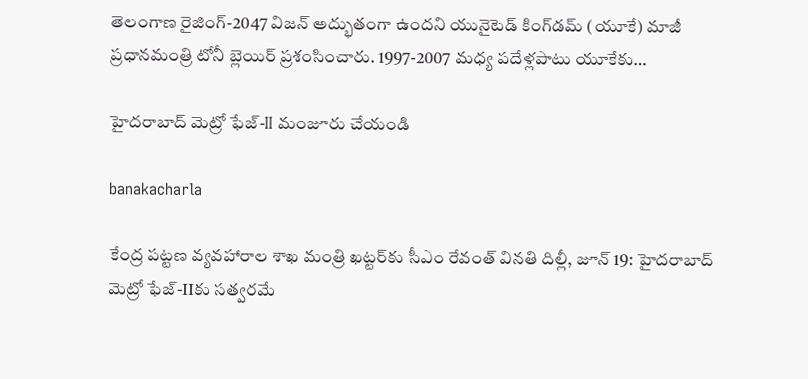తెలంగాణ రైజింగ్‌-2047 విజన్‌ అద్భుతంగా ఉందని యునైటెడ్‌ కింగ్‌డమ్‌ (యూకే) మాజీ ప్రధానమంత్రి టోనీ బ్లెయిర్‌ ప్రశంసించారు. 1997-2007 మధ్య పదేళ్లపాటు యూకేకు…

హైదరాబాద్‌ మెట్రో ఫేజ్‌-II మంజూరు చేయండి

banakacharla

కేంద్ర పట్టణ వ్యవహారాల శాఖ మంత్రి ఖట్టర్‌కు సీఎం రేవంత్‌ వినతి దిల్లీ, జూన్‌ 19: హైదరాబాద్‌ మెట్రో ఫేజ్‌-IIకు సత్వరమే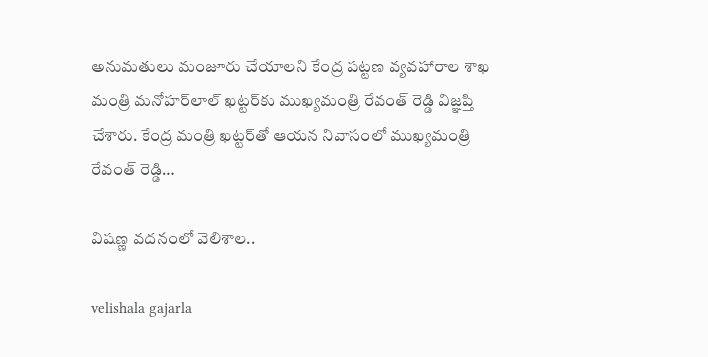అనుమతులు మంజూరు చేయాలని కేంద్ర పట్టణ వ్యవహారాల శాఖ మంత్రి మనోహర్‌లాల్‌ ఖట్టర్‌కు ముఖ్యమంత్రి రేవంత్‌ రెడ్డి విజ్ఞప్తి చేశారు. కేంద్ర మంత్రి ఖట్టర్‌తో ఆయన నివాసంలో ముఖ్యమంత్రి రేవంత్‌ రెడ్డి…

విష‌ణ్ణ వ‌ద‌నంలో వెలిశాల‌..

velishala gajarla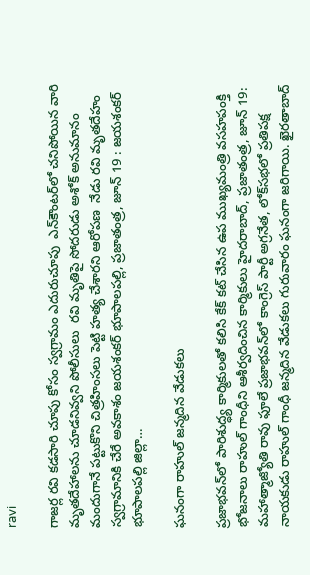ravi

గాజ‌ర్ల ర‌వి కడసారి చూపు కోసం స్వ‌గ్రామం ఎదురుచూపు  ఎన్‌కౌంట‌ర్‌లో చ‌నిపోయిన వారి మృతదేహాలను చూడనివ్వని పోలీసులు  రవి మృతిపై సోదరుడు అశోక్ అనుమానం  మందుగానే పట్టుకొని చిత్రహింసలు పెట్టి హ‌త్య చేశార‌ని ఆరోపణ  నేడు ర‌వి మృత‌దేహం స్వ‌గ్రామానికి చేరే అవకాశం జయశంకర్ భూపాలపల్లి, ప్రజాతంత్ర, జూన్ 19 : జయశంకర్ భూపాలపల్లి జిల్లా…

ఘనంగా రాహుల్‌ జన్మదిన వేడుకలు

ప్రజాభవన్‌లో పారిశుద్ధ్య కార్మికులతో కలిసి కేక్‌ కట్‌ చేసిన ఉప ముఖ్యమంత్రి వసహపంక్తి భోజనాలు రాహుల్‌ గాంధీని ఆశీర్వదించిన కార్మికులు హైదరాబాద్‌, ప్రజాతంత్ర, జూన్‌ 19: మహాత్మాజ్యోతి రావు ఫూలే ప్రజాభవన్‌లో కాంగ్రెస్‌ పార్టీ అగ్రనేత, లోక్‌సభలో ప్రతిపక్ష నాయకుడు రాహుల్‌ గాంధీ జన్మదిన వేడుకలు గురువారం ఘనంగా జరిగాయి. ఖైరతాబాద్‌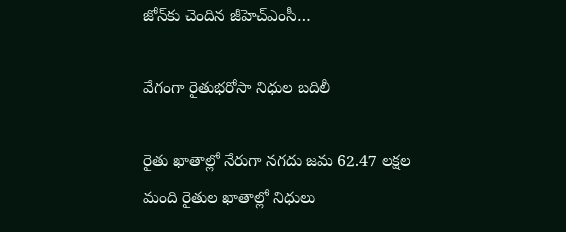జోన్‌కు చెందిన జీహెచ్‌ఎంసీ…

వేగంగా రైతుభరోసా నిధుల బదిలీ

రైతు ఖాతాల్లో నేరుగా నగదు జమ 62.47 లక్షల మంది రైతుల ఖాతాల్లో నిధులు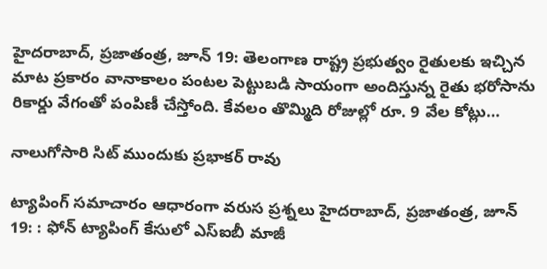హైదరాబాద్‌, ప్రజాతంత్ర, జూన్‌ 19: తెలంగాణ రాష్ట్ర ప్రభుత్వం రైతులకు ఇచ్చిన మాట ప్రకారం వానాకాలం పంటల పెట్టుబడి సాయంగా అందిస్తున్న రైతు భరోసాను రికార్డు వేగంతో పంపిణీ చేస్తోంది. కేవలం తొమ్మిది రోజుల్లో రూ. 9 వేల కోట్లు…

నాలుగోసారి సిట్‌ ముందుకు ప్రభాకర్‌ రావు

ట్యాపింగ్‌ సమాచారం ఆధారంగా వరుస ప్రశ్నలు హైదరాబాద్‌, ప్రజాతంత్ర, జూన్‌ 19: : ఫోన్‌ ట్యాపింగ్‌ కేసులో ఎస్‌ఐబీ మాజీ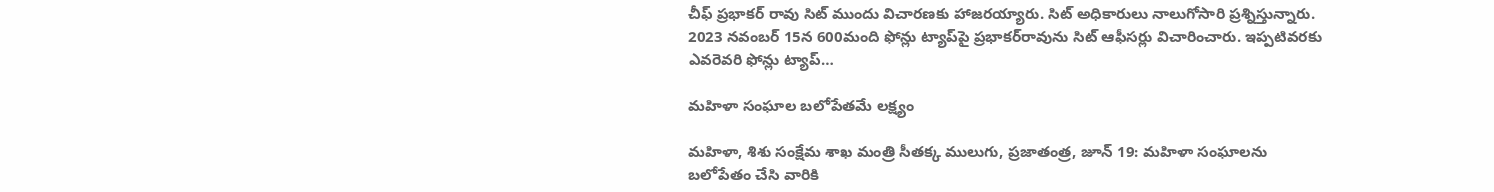చీఫ్‌ ప్రభాకర్‌ రావు సిట్‌ ముందు విచారణకు హాజరయ్యారు. సిట్‌ అధికారులు నాలుగోసారి ప్రశ్నిస్తున్నారు. 2023 నవంబర్‌ 15న 600మంది ఫోన్లు ట్యాప్‌పై ప్రభాకర్‌రావును సిట్‌ ఆఫీసర్లు విచారించారు. ఇప్పటివరకు ఎవరెవరి ఫోన్లు ట్యాప్‌…

మహిళా సంఘాల బలోపేతమే లక్ష్యం

మహిళా, శిశు సంక్షేమ శాఖ మంత్రి సీతక్క ములుగు, ప్రజాతంత్ర, జూన్ 19: మహిళా సంఘాలను బలోపేతం చేసి వారికి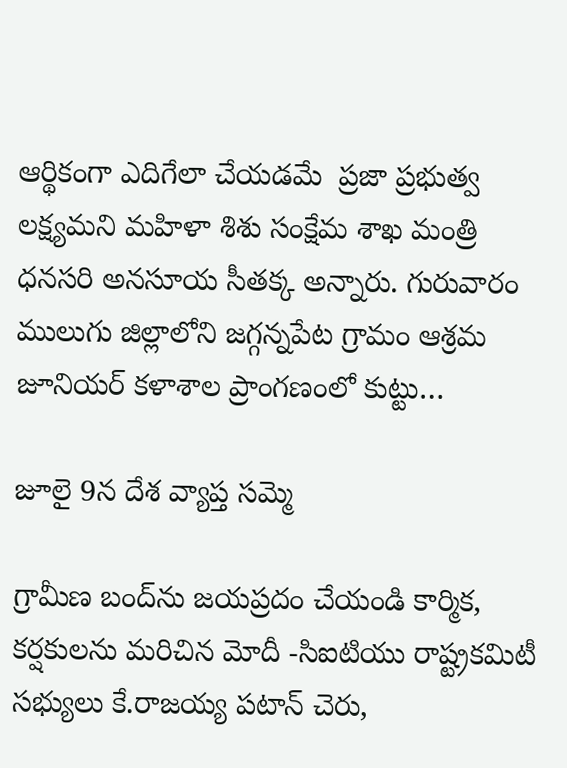ఆర్థికంగా ఎదిగేలా చేయ‌డ‌మే  ప్రజా ప్రభుత్వ లక్ష్యమ‌ని మహిళా శిశు సంక్షేమ శాఖ మంత్రి ధనసరి అనసూయ సీతక్క అన్నారు. గురువారం ములుగు జిల్లాలోని జగ్గన్నపేట గ్రామం ఆశ్రమ జూనియర్ కళాశాల ప్రాంగణంలో కుట్టు…

జూలై 9న దేశ వ్యాప్త సమ్మె

గ్రామీణ బంద్‌ను జయప్రదం చేయండి కార్మిక, కర్షకులను మరిచిన మోదీ -సిఐటియు రాష్ట్రకమిటీ సభ్యులు కే.రాజయ్య పటాన్ చెరు,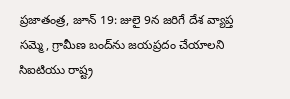ప్రజాతంత్ర, జూన్ 19: జులై 9న జరిగే దేశ వ్యాప్త సమ్మె, గ్రామీణ బంద్‌ను జయప్రదం చేయాలని సిఐటియు రాష్ట్ర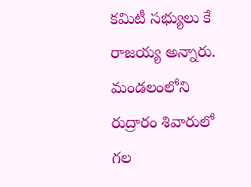కమిటీ సభ్యులు కే రాజయ్య అన్నారు.  మండలంలోని రుద్రారం శివారులో గల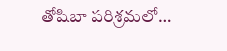తోషిబా పరిశ్రమలో…